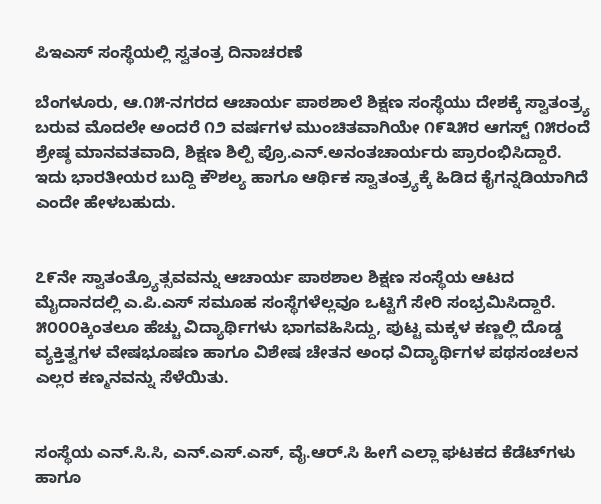ಪಿಇಎಸ್ ಸಂಸ್ಥೆಯಲ್ಲಿ ಸ್ವತಂತ್ರ ದಿನಾಚರಣೆ

ಬೆಂಗಳೂರು, ಆ.೧೫-ನಗರದ ಆಚಾರ್ಯ ಪಾಠಶಾಲೆ ಶಿಕ್ಷಣ ಸಂಸ್ಥೆಯು ದೇಶಕ್ಕೆ ಸ್ವಾತಂತ್ರ್ಯ ಬರುವ ಮೊದಲೇ ಅಂದರೆ ೧೨ ವರ್ಷಗಳ ಮುಂಚಿತವಾಗಿಯೇ ೧೯೩೫ರ ಆಗಸ್ಟ್ ೧೫ರಂದೆ ಶ್ರೇಷ್ಠ ಮಾನವತವಾದಿ, ಶಿಕ್ಷಣ ಶಿಲ್ಪಿ ಪ್ರೊ.ಎನ್.ಅನಂತಚಾರ್ಯರು ಪ್ರಾರಂಭಿಸಿದ್ದಾರೆ. ಇದು ಭಾರತೀಯರ ಬುದ್ದಿ ಕೌಶಲ್ಯ ಹಾಗೂ ಆರ್ಥಿಕ ಸ್ವಾತಂತ್ರ್ಯಕ್ಕೆ ಹಿಡಿದ ಕೈಗನ್ನಡಿಯಾಗಿದೆ ಎಂದೇ ಹೇಳಬಹುದು.


೭೯ನೇ ಸ್ವಾತಂತ್ರ್ಯೊತ್ಸವವನ್ನು ಆಚಾರ್ಯ ಪಾಠಶಾಲ ಶಿಕ್ಷಣ ಸಂಸ್ಥೆಯ ಆಟದ ಮೈದಾನದಲ್ಲಿ ಎ.ಪಿ.ಎಸ್ ಸಮೂಹ ಸಂಸ್ಥೆಗಳೆಲ್ಲವೂ ಒಟ್ಟಿಗೆ ಸೇರಿ ಸಂಭ್ರಮಿಸಿದ್ದಾರೆ. ೫೦೦೦ಕ್ಕಿಂತಲೂ ಹೆಚ್ಚು ವಿದ್ಯಾರ್ಥಿಗಳು ಭಾಗವಹಿಸಿದ್ದು, ಪುಟ್ಟ ಮಕ್ಕಳ ಕಣ್ಣಲ್ಲಿ ದೊಡ್ಡ ವ್ಯಕ್ತಿತ್ವಗಳ ವೇಷಭೂಷಣ ಹಾಗೂ ವಿಶೇಷ ಚೇತನ ಅಂಧ ವಿದ್ಯಾರ್ಥಿಗಳ ಪಥಸಂಚಲನ ಎಲ್ಲರ ಕಣ್ಮನವನ್ನು ಸೆಳೆಯಿತು.


ಸಂಸ್ಥೆಯ ಎನ್.ಸಿ.ಸಿ, ಎನ್.ಎಸ್.ಎಸ್, ವೈ.ಆರ್.ಸಿ ಹೀಗೆ ಎಲ್ಲಾ ಘಟಕದ ಕೆಡೆಟ್‌ಗಳು ಹಾಗೂ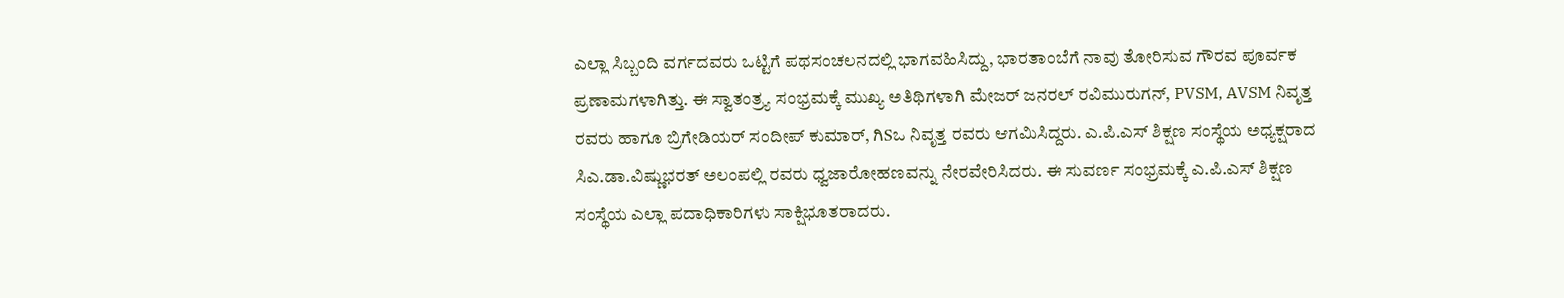ಎಲ್ಲಾ ಸಿಬ್ಬಂದಿ ವರ್ಗದವರು ಒಟ್ಟಿಗೆ ಪಥಸಂಚಲನದಲ್ಲಿ ಭಾಗವಹಿಸಿದ್ದು, ಭಾರತಾಂಬೆಗೆ ನಾವು ತೋರಿಸುವ ಗೌರವ ಪೂರ್ವಕ ಪ್ರಣಾಮಗಳಾಗಿತ್ತು. ಈ ಸ್ವಾತಂತ್ರ್ಯ ಸಂಭ್ರಮಕ್ಕೆ ಮುಖ್ಯ ಅತಿಥಿಗಳಾಗಿ ಮೇಜರ್ ಜನರಲ್ ರವಿಮುರುಗನ್, PVSM, AVSM ನಿವೃತ್ತ ರವರು ಹಾಗೂ ಬ್ರಿಗೇಡಿಯರ್ ಸಂದೀಪ್ ಕುಮಾರ್, ಗಿSಒ ನಿವೃತ್ತ ರವರು ಆಗಮಿಸಿದ್ದರು. ಎ.ಪಿ.ಎಸ್ ಶಿಕ್ಷಣ ಸಂಸ್ಥೆಯ ಅಧ್ಯಕ್ಷರಾದ ಸಿಎ.ಡಾ.ವಿಷ್ಣುಭರತ್ ಅಲಂಪಲ್ಲಿ ರವರು ಧ್ವಜಾರೋಹಣವನ್ನು ನೇರವೇರಿಸಿದರು. ಈ ಸುವರ್ಣ ಸಂಭ್ರಮಕ್ಕೆ ಎ.ಪಿ.ಎಸ್ ಶಿಕ್ಷಣ ಸಂಸ್ಥೆಯ ಎಲ್ಲಾ ಪದಾಧಿಕಾರಿಗಳು ಸಾಕ್ಷಿಭೂತರಾದರು.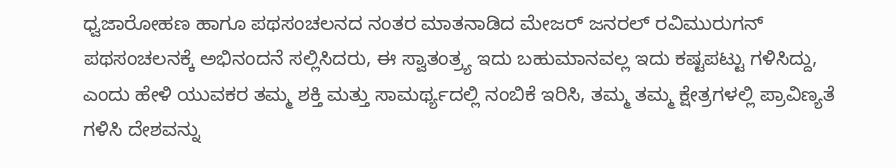ಧ್ವಜಾರೋಹಣ ಹಾಗೂ ಪಥಸಂಚಲನದ ನಂತರ ಮಾತನಾಡಿದ ಮೇಜರ್ ಜನರಲ್ ರವಿಮುರುಗನ್ ಪಥಸಂಚಲನಕ್ಕೆ ಅಭಿನಂದನೆ ಸಲ್ಲಿಸಿದರು, ಈ ಸ್ವಾತಂತ್ರ್ಯ ಇದು ಬಹುಮಾನವಲ್ಲ ಇದು ಕಷ್ಟಪಟ್ಟು ಗಳಿಸಿದ್ದು, ಎಂದು ಹೇಳಿ ಯುವಕರ ತಮ್ಮ ಶಕ್ತಿ ಮತ್ತು ಸಾಮರ್ಥ್ಯದಲ್ಲಿ ನಂಬಿಕೆ ಇರಿಸಿ, ತಮ್ಮ ತಮ್ಮ ಕ್ಷೇತ್ರಗಳಲ್ಲಿ ಪ್ರಾವಿಣ್ಯತೆ ಗಳಿಸಿ ದೇಶವನ್ನು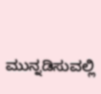ಮುನ್ನಡಿಸುವಲ್ಲಿ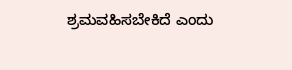ಶ್ರಮವಹಿಸಬೇಕಿದೆ ಎಂದು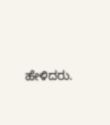ಹೇಳಿದರು.